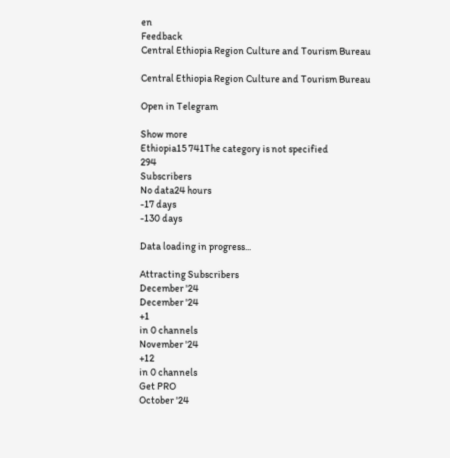en
Feedback
Central Ethiopia Region Culture and Tourism Bureau

Central Ethiopia Region Culture and Tourism Bureau

Open in Telegram

Show more
Ethiopia15 741The category is not specified
294
Subscribers
No data24 hours
-17 days
-130 days

Data loading in progress...

Attracting Subscribers
December '24
December '24
+1
in 0 channels
November '24
+12
in 0 channels
Get PRO
October '24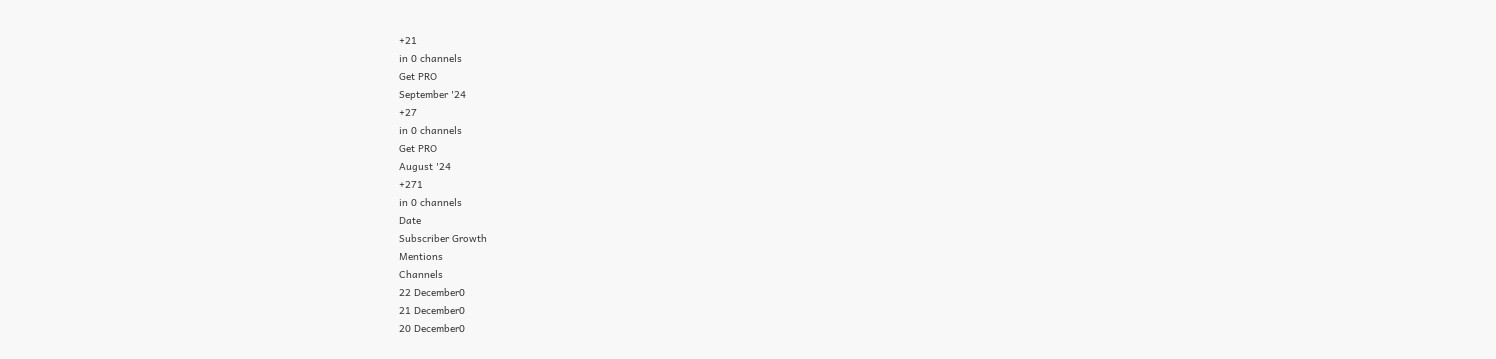+21
in 0 channels
Get PRO
September '24
+27
in 0 channels
Get PRO
August '24
+271
in 0 channels
Date
Subscriber Growth
Mentions
Channels
22 December0
21 December0
20 December0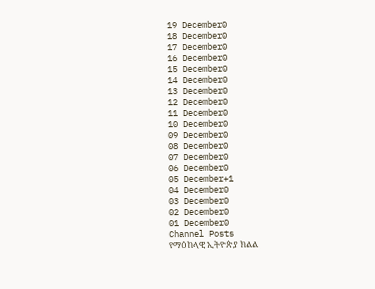19 December0
18 December0
17 December0
16 December0
15 December0
14 December0
13 December0
12 December0
11 December0
10 December0
09 December0
08 December0
07 December0
06 December0
05 December+1
04 December0
03 December0
02 December0
01 December0
Channel Posts
የማዕከላዊ ኢትዮጵያ ክልል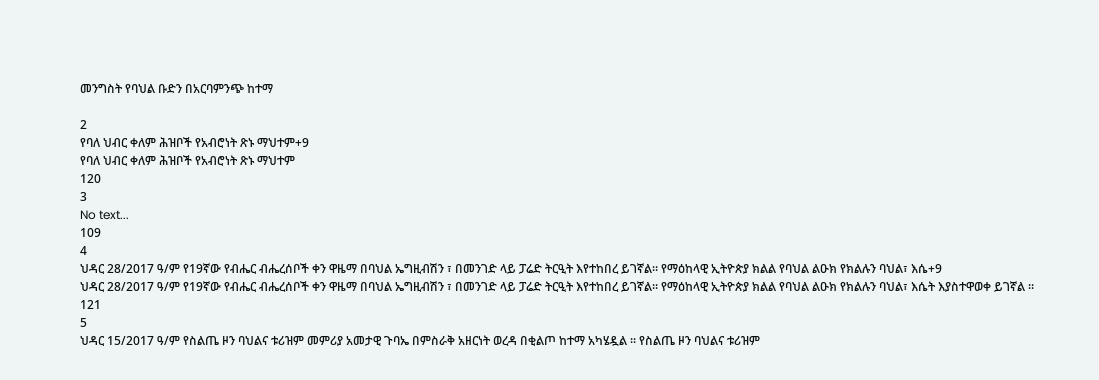መንግስት የባህል ቡድን በአርባምንጭ ከተማ

2
የባለ ህብር ቀለም ሕዝቦች የአብሮነት ጽኑ ማህተም+9
የባለ ህብር ቀለም ሕዝቦች የአብሮነት ጽኑ ማህተም
120
3
No text...
109
4
ህዳር 28/2017 ዓ/ም የ19ኛው የብሔር ብሔረሰቦች ቀን ዋዜማ በባህል ኤግዚብሽን ፣ በመንገድ ላይ ፓሬድ ትርዒት እየተከበረ ይገኛል። የማዕከላዊ ኢትዮጵያ ክልል የባህል ልዑክ የክልሉን ባህል፣ እሴ+9
ህዳር 28/2017 ዓ/ም የ19ኛው የብሔር ብሔረሰቦች ቀን ዋዜማ በባህል ኤግዚብሽን ፣ በመንገድ ላይ ፓሬድ ትርዒት እየተከበረ ይገኛል። የማዕከላዊ ኢትዮጵያ ክልል የባህል ልዑክ የክልሉን ባህል፣ እሴት እያስተዋወቀ ይገኛል ።
121
5
ህዳር 15/2017 ዓ/ም የስልጤ ዞን ባህልና ቱሪዝም መምሪያ አመታዊ ጉባኤ በምስራቅ አዘርነት ወረዳ በቂልጦ ከተማ አካሄዷል ፡፡ የስልጤ ዞን ባህልና ቱሪዝም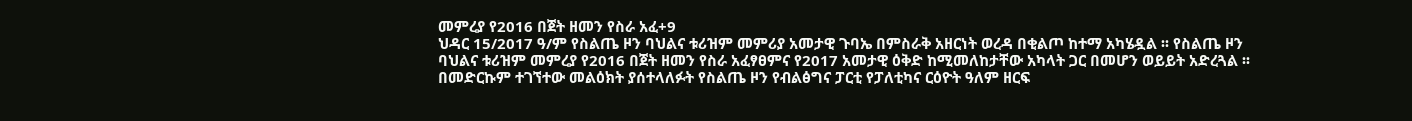መምረያ የ2016 በጀት ዘመን የስራ አፈ+9
ህዳር 15/2017 ዓ/ም የስልጤ ዞን ባህልና ቱሪዝም መምሪያ አመታዊ ጉባኤ በምስራቅ አዘርነት ወረዳ በቂልጦ ከተማ አካሄዷል ፡፡ የስልጤ ዞን ባህልና ቱሪዝም መምረያ የ2016 በጀት ዘመን የስራ አፈፃፀምና የ2017 አመታዊ ዕቅድ ከሚመለከታቸው አካላት ጋር በመሆን ወይይት አድረጓል ፡፡ በመድርኩም ተገኘተው መልዕክት ያሰተላለፉት የስልጤ ዞን የብልፅግና ፓርቲ የፓለቲካና ርዕዮት ዓለም ዘርፍ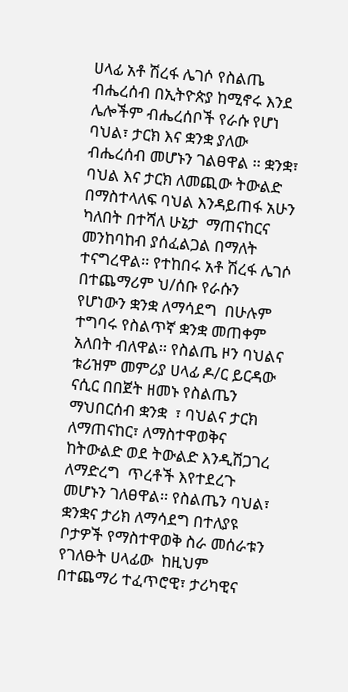ሀላፊ አቶ ሽረፋ ሌገሶ የስልጤ ብሔረሰብ በኢትዮጵያ ከሚኖሩ እንደ ሌሎችም ብሔረሰቦች የራሱ የሆነ ባህል፣ ታርክ እና ቋንቋ ያለው ብሔረሰብ መሆኑን ገልፀዋል ፡፡ ቋንቋ፣ ባህል እና ታርክ ለመጪው ትውልድ በማስተላለፍ ባህል እንዳይጠፋ አሁን ካለበት በተሻለ ሁኔታ  ማጠናከርና መንከባከብ ያሰፈልጋል በማለት ተናግረዋል፡፡ የተከበሩ አቶ ሽረፋ ሌገሶ በተጨማሪም ህ/ሰቡ የራሱን የሆነውን ቋንቋ ለማሳደግ  በሁሉም ተግባሩ የስልጥኛ ቋንቋ መጠቀም አለበት ብለዋል፡፡ የስልጤ ዞን ባህልና ቱሪዝም መምሪያ ሀላፊ ዶ/ር ይርዳው ናሲር በበጀት ዘመኑ የስልጤን ማህበርሰብ ቋንቋ  ፣ ባህልና ታርክ ለማጠናከር፣ ለማስተዋወቅና ከትውልድ ወደ ትውልድ እንዲሽጋገረ ለማድረግ  ጥረቶች እየተደረጉ መሆኑን ገለፀዋል፡፡ የስልጤን ባህል፣ ቋንቋና ታሪክ ለማሳደግ በተለያዩ ቦታዎች የማስተዋወቅ ስራ መሰራቱን  የገለፁት ሀላፊው  ከዚህም በተጨማሪ ተፈጥሮዊ፣ ታሪካዊና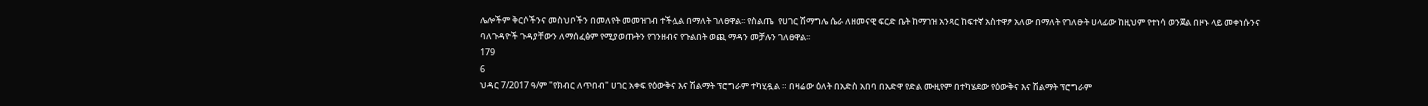ሌሎችም ቅርሶችንና መስህቦችን በመለየት መመዝገብ ተችሏል በማለት ገለፀዋል፡፡ የስልጤ  የሀገር ሽማግሌ ሴራ ለዘመናዊ ፍርድ ቤት ከማገዝ አንጻር ከፍተኛ አስተዋፆ አለው በማለት የገለፁት ሀላፊው ከዚህም የተነሳ ወንጀል በዞኑ ላይ መቀነሱንና ባለጉዳዮች ጉዳያቸውን ለማሰፈፅም የሚያወጡትን የገንዘብና የጉልበት ወጪ ማዳን መቻሉን ገለፀዋል፡፡
179
6
ህዳር 7/2017 ዓ/ም "የክብር ለጥበብ" ሀገር አቀፍ የዕውቅና እና ሽልማት ፕሮግራም ተካሂዷል ። በዛሬው ዕለት በአድስ አበባ በአድዋ የድል ሙዚየም በተካሄደው የዕውቅና እና ሽልማት ፕሮግራም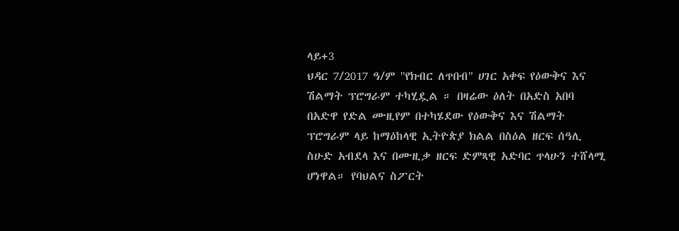ላይ+3
ህዳር 7/2017 ዓ/ም "የክብር ለጥበብ" ሀገር አቀፍ የዕውቅና እና ሽልማት ፕሮግራም ተካሂዷል ። በዛሬው ዕለት በአድስ አበባ በአድዋ የድል ሙዚየም በተካሄደው የዕውቅና እና ሽልማት ፕሮግራም ላይ ከማዕከላዊ ኢትዮጵያ ክልል በስዕል ዘርፍ ሰዓሊ ስሁድ አብደላ እና በሙዚቃ ዘርፍ ድምጻዊ አድባር ጥላሁን ተሸላሚ ሆነዋል። የባህልና ስፖርት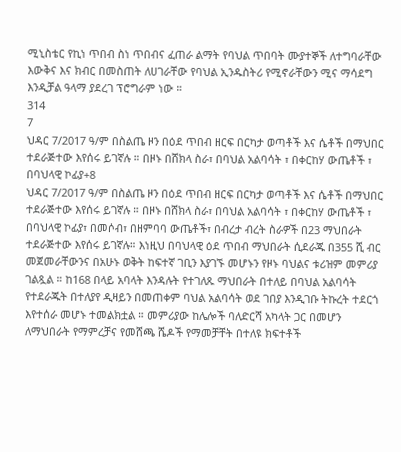ሚኒስቴር የኪነ ጥበብ ስነ ጥበብና ፈጠራ ልማት የባህል ጥበባት ሙያተኞች ለተግባራቸው እውቅና እና ክብር በመስጠት ለሀገራቸው የባህል ኢንዱስትሪ የሚኖራቸውን ሚና ማሳደግ እንዲቻል ዓላማ ያደረገ ፕሮግራም ነው ።
314
7
ህዳር 7/2017 ዓ/ም በስልጤ ዞን በዕደ ጥበብ ዘርፍ በርካታ ወጣቶች እና ሴቶች በማህበር ተደራጅተው እየሰሩ ይገኛሉ ። በዞኑ በሸክላ ስራ፣ በባህል አልባሳት ፣ በቀርከሃ ውጤቶች ፣ በባህላዊ ኮፊያ+8
ህዳር 7/2017 ዓ/ም በስልጤ ዞን በዕደ ጥበብ ዘርፍ በርካታ ወጣቶች እና ሴቶች በማህበር ተደራጅተው እየሰሩ ይገኛሉ ። በዞኑ በሸክላ ስራ፣ በባህል አልባሳት ፣ በቀርከሃ ውጤቶች ፣ በባህላዊ ኮፊያ፣ በመሶብ፣ በዘምባባ ውጤቶች፣ በብረታ ብረት ስራዎች በ23 ማህበራት ተደራጅተው እየሰሩ ይገኛሉ። እነዚህ በባህላዊ ዕደ ጥበብ ማህበራት ሲደራጁ በ355 ሺ ብር መጀመራቸውንና በአሁኑ ወቅት ከፍተኛ ገቢን እያገኙ መሆኑን የዞኑ ባህልና ቱሪዝም መምሪያ ገልጿል ። ከ168 በላይ አባላት እንዳሉት የተገለጹ ማህበራት በተለይ በባህል አልባሳት የተደራጁት በተለያየ ዲዛይን በመጠቀም ባህል አልባሳት ወደ ገበያ እንዲገቡ ትኩረት ተደርጎ እየተሰራ መሆኑ ተመልክቷል ። መምሪያው ከሌሎች ባለድርሻ አካላት ጋር በመሆን  ለማህበራት የማምረቻና የመሸጫ ሼዶች የማመቻቸት በተለዩ ክፍተቶች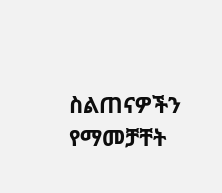ስልጠናዎችን  የማመቻቸት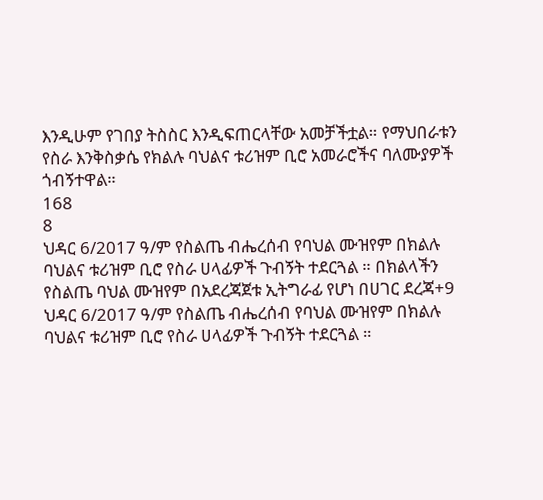እንዲሁም የገበያ ትስስር እንዲፍጠርላቸው አመቻችቷል። የማህበራቱን የስራ እንቅስቃሴ የክልሉ ባህልና ቱሪዝም ቢሮ አመራሮችና ባለሙያዎች ጎብኝተዋል።
168
8
ህዳር 6/2017 ዓ/ም የስልጤ ብሔረሰብ የባህል ሙዝየም በክልሉ ባህልና ቱሪዝም ቢሮ የስራ ሀላፊዎች ጉብኝት ተደርጓል ። በክልላችን የስልጤ ባህል ሙዝየም በአደረጃጀቱ ኢትግራፊ የሆነ በሀገር ደረጃ+9
ህዳር 6/2017 ዓ/ም የስልጤ ብሔረሰብ የባህል ሙዝየም በክልሉ ባህልና ቱሪዝም ቢሮ የስራ ሀላፊዎች ጉብኝት ተደርጓል ።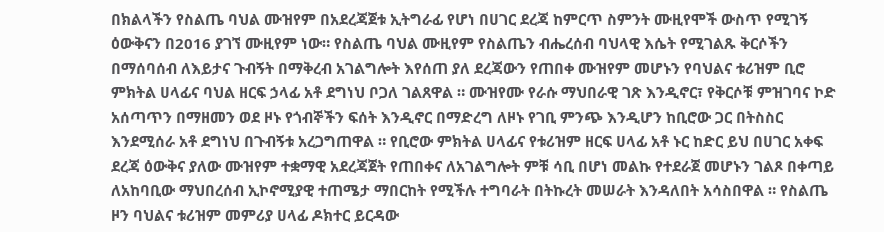በክልላችን የስልጤ ባህል ሙዝየም በአደረጃጀቱ ኢትግራፊ የሆነ በሀገር ደረጃ ከምርጥ ስምንት ሙዚየሞች ውስጥ የሚገኝ ዕውቅናን በ2016 ያገኘ ሙዚየም ነው። የስልጤ ባህል ሙዚየም የስልጤን ብሔረሰብ ባህላዊ እሴት የሚገልጹ ቅርሶችን በማሰባሰብ ለእይታና ጉብኝት በማቅረብ አገልግሎት እየሰጠ ያለ ደረጃውን የጠበቀ ሙዝየም መሆኑን የባህልና ቱሪዝም ቢሮ ምክትል ሀላፊና ባህል ዘርፍ ኃላፊ አቶ ደግነህ ቦጋለ ገልጸዋል ። ሙዝየሙ የራሱ ማህበራዊ ገጽ እንዲኖር፣ የቅርሶቹ ምዝገባና ኮድ አሰጣጥን በማዘመን ወደ ዞኑ የጎብኞችን ፍሰት እንዲኖር በማድረግ ለዞኑ የገቢ ምንጭ እንዲሆን ከቢሮው ጋር በትስስር እንደሚሰራ አቶ ደግነህ በጉብኝቱ አረጋግጠዋል ። የቢሮው ምክትል ሀላፊና የቱሪዝም ዘርፍ ሀላፊ አቶ ኑር ከድር ይህ በሀገር አቀፍ ደረጃ ዕውቅና ያለው ሙዝየም ተቋማዊ አደረጃጀት የጠበቀና ለአገልግሎት ምቹ ሳቢ በሆነ መልኩ የተደራጀ መሆኑን ገልጾ በቀጣይ ለአከባቢው ማህበረሰብ ኢኮኖሚያዊ ተጠሜታ ማበርከት የሚችሉ ተግባራት በትኩረት መሠራት እንዳለበት አሳስበዋል ። የስልጤ ዞን ባህልና ቱሪዝም መምሪያ ሀላፊ ዶክተር ይርዳው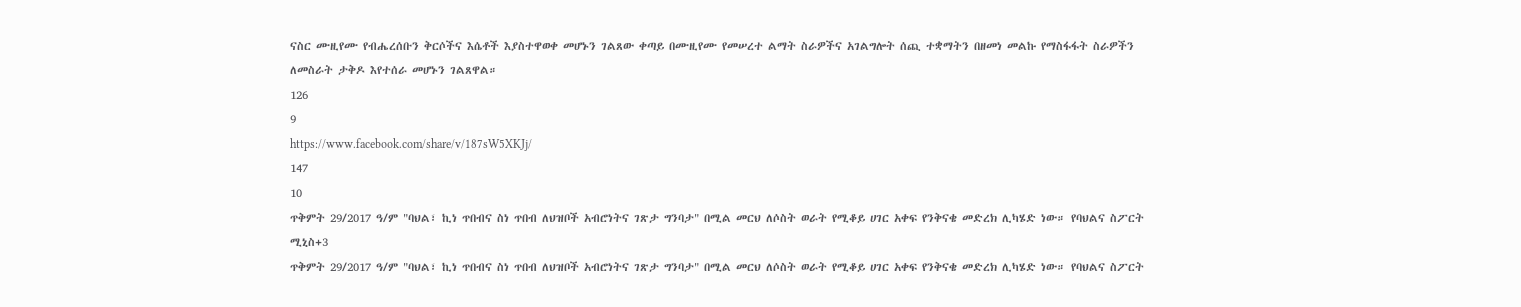ናስር ሙዚየሙ የብሔረሰቡን ቅርሶችና እሴቶች እያስተዋወቀ መሆኑን ገልጸው ቀጣይ በሙዚየሙ የመሠረተ ልማት ስራዎችና አገልግሎት ሰጪ ተቋማትን በዘመነ መልኩ የማስፋፋት ስራዎችን ለመስራት ታቅዶ እየተሰራ መሆኑን ገልጸዋል።
126
9
https://www.facebook.com/share/v/187sW5XKJj/
147
10
ጥቅምት 29/2017 ዓ/ም "ባህል፣ ኪነ ጥበብና ስነ ጥበብ ለህዝቦች አብሮነትና ገጽታ ግንባታ" በሚል መርህ ለሶስት ወራት የሚቆይ ሀገር አቀፍ የንቅናቄ መድረክ ሊካሄድ ነው። የባህልና ስፖርት ሚኒስ+3
ጥቅምት 29/2017 ዓ/ም "ባህል፣ ኪነ ጥበብና ስነ ጥበብ ለህዝቦች አብሮነትና ገጽታ ግንባታ" በሚል መርህ ለሶስት ወራት የሚቆይ ሀገር አቀፍ የንቅናቄ መድረክ ሊካሄድ ነው። የባህልና ስፖርት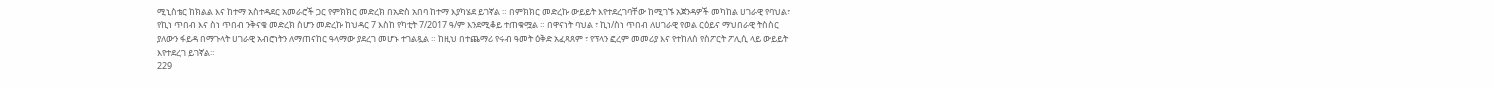ሚኒስቴር ከክልል እና ከተማ አስተዳደር አመራሮች ጋር የምክክር መድረክ በአድስ አበባ ከተማ እያካሄደ ይገኛል ። በምክክር መድረኩ ውይይት እየተደረገባቸው ከሚገኙ አጀንዳዎች መካከል ሀገራዊ የባህል፣ የኪነ ጥበብ እና ስነ ጥበብ ንቅናቄ መድረክ ስሆን መድረኩ ከህዳር 7 እስከ የካቲት 7/2017 ዓ/ም እንደሚቆይ ተጠቁሟል ። በዋናነት ባህል ፣ ኪነ/ስነ ጥበብ ለሀገራዊ የወል ርዕይና ማህበራዊ ትስስር ያለውን ፋይዳ በማጉላት ሀገራዊ አብሮነትን ለማጠናከር ዓላማው ያደረገ መሆኑ ተገልጿል ። ከዚህ በተጨማሪ የሩብ ዓመት ዕቅድ አፈጻጸም ፣ የፕላን ፎረም መመሪያ እና የተከለሰ የስፖርት ፖሊሲ ላይ ውይይት እየተደረገ ይገኛል።
229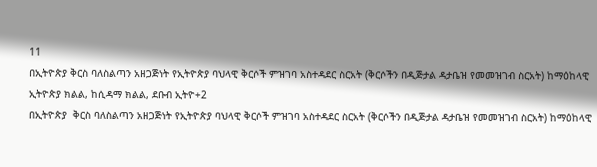11
በኢትዮጵያ ቅርስ ባለስልጣን አዘጋጅነት የኢትዮጵያ ባህላዊ ቅርሶች ምዝገባ አስተዳደር ስርአት (ቅርሶችን በዲጅታል ዳታቤዝ የመመዝገብ ስርአት) ከማዕከላዊ ኢትዮጵያ ክልል, ከሲዳማ ክልል, ደቡብ ኢትዮ+2
በኢትዮጵያ  ቅርስ ባለስልጣን አዘጋጅነት የኢትዮጵያ ባህላዊ ቅርሶች ምዝገባ አስተዳደር ስርአት (ቅርሶችን በዲጅታል ዳታቤዝ የመመዝገብ ስርአት) ከማዕከላዊ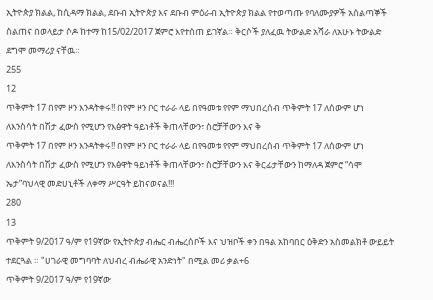ኢትዮጵያ ክልል, ከሲዳማ ክልል, ደቡብ ኢትዮጵያ እና ደቡብ ምዕራብ ኢትዮጵያ ክልል የተወጣጡ የባለሙያዎች አሰልጣኞች ስልጠና በወላይታ ሶዶ ከተማ ከ15/02/2017 ጀምሮ እየተሰጠ ይገኛል። ቅርሶች ያለፈዉ ትውልድ አሻራ ለአሁኑ ትውልድ ደግሞ መማሪያ ናቸዉ።
255
12
ጥቅምት 17 በየም ዞን እንዳትቀሩ!! በየም ዞን ቦር ተራራ ላይ በየዓመቱ የየም ማህበረሰብ ጥቅምት 17 ለሰውም ሆነ ለእንስሳት በሽታ ፈውስ የሚሆን የእፅዋት ዓይነቶች ቅጠላቸውን፣ ስሮቻቸውን እና ቅ
ጥቅምት 17 በየም ዞን እንዳትቀሩ!! በየም ዞን ቦር ተራራ ላይ በየዓመቱ የየም ማህበረሰብ ጥቅምት 17 ለሰውም ሆነ ለእንስሳት በሽታ ፈውስ የሚሆን የእፅዋት ዓይነቶች ቅጠላቸውን፣ ስሮቻቸውን እና ቅርፊታቸውን ከማለዳ ጀምሮ ”ሳሞ ኤታ”ባህላዊ መድሀኒቶች ለቀማ ሥርዓት ይከናወናል!!!
280
13
ጥቅምት 9/2017 ዓ/ም የ19ኛው የኢትዮጵያ ብሔር ብሔረሰቦች እና ህዝቦች ቀን በዓል አከባበር ዕቅድን አስመልክቶ ውይይት ተደርጓል ። "ሀገራዊ መግባባት ለህብረ ብሔራዊ አንድነት" በሚል መሪ ቃል+6
ጥቅምት 9/2017 ዓ/ም የ19ኛው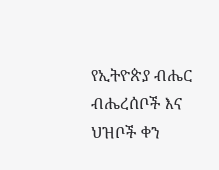የኢትዮጵያ ብሔር ብሔረሰቦች እና ህዝቦች ቀን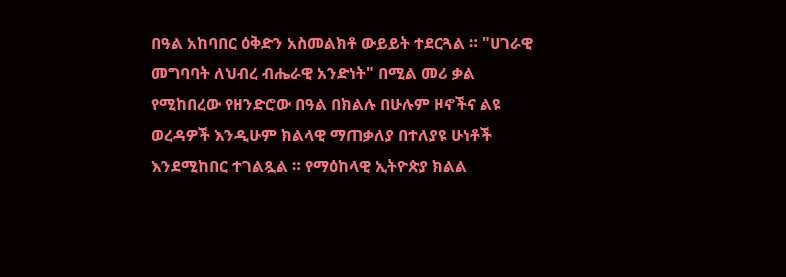በዓል አከባበር ዕቅድን አስመልክቶ ውይይት ተደርጓል ። "ሀገራዊ መግባባት ለህብረ ብሔራዊ አንድነት" በሚል መሪ ቃል የሚከበረው የዘንድሮው በዓል በክልሉ በሁሉም ዞኖችና ልዩ ወረዳዎች እንዲሁም ክልላዊ ማጠቃለያ በተለያዩ ሁነቶች እንደሚከበር ተገልጿል ። የማዕከላዊ ኢትዮጵያ ክልል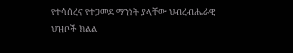የተሳሰረና የተጋመደ ማንነት ያላቸው ህብረብሔራዊ ህዝቦች ክልል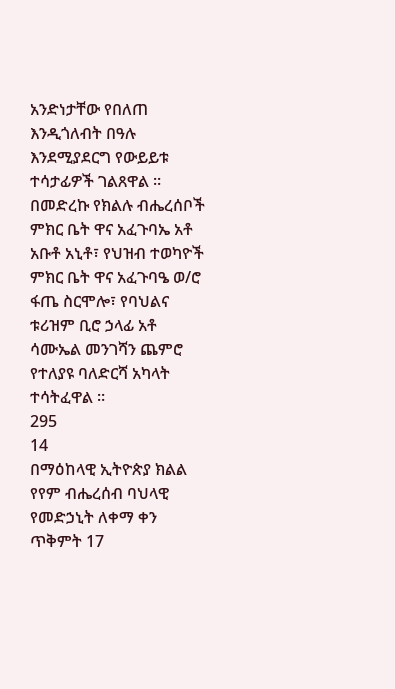አንድነታቸው የበለጠ እንዲጎለብት በዓሉ እንደሚያደርግ የውይይቱ ተሳታፊዎች ገልጸዋል ። በመድረኩ የክልሉ ብሔረሰቦች ምክር ቤት ዋና አፈጉባኤ አቶ አቡቶ አኒቶ፣ የህዝብ ተወካዮች ምክር ቤት ዋና አፈጉባዔ ወ/ሮ ፋጤ ስርሞሎ፣ የባህልና ቱሪዝም ቢሮ ኃላፊ አቶ ሳሙኤል መንገሻን ጨምሮ የተለያዩ ባለድርሻ አካላት ተሳትፈዋል ።
295
14
በማዕከላዊ ኢትዮጵያ ክልል የየም ብሔረሰብ ባህላዊ የመድኃኒት ለቀማ ቀን ጥቅምት 17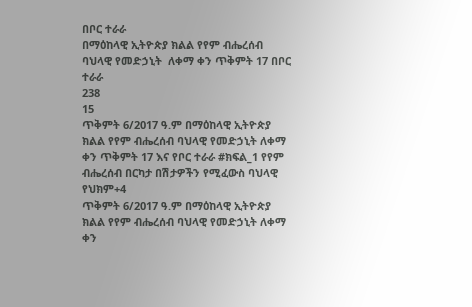በቦር ተራራ
በማዕከላዊ ኢትዮጵያ ክልል የየም ብሔረሰብ ባህላዊ የመድኃኒት  ለቀማ ቀን ጥቅምት 17 በቦር ተራራ
238
15
ጥቅምት 6/2017 ዓ.ም በማዕከላዊ ኢትዮጵያ ክልል የየም ብሔረሰብ ባህላዊ የመድኃኒት ለቀማ ቀን ጥቅምት 17 እና የቦር ተራራ #ክፍል_1 የየም ብሔረሰብ በርካታ በሽታዎችን የሚፈውስ ባህላዊ የህክም+4
ጥቅምት 6/2017 ዓ.ም በማዕከላዊ ኢትዮጵያ ክልል የየም ብሔረሰብ ባህላዊ የመድኃኒት ለቀማ ቀን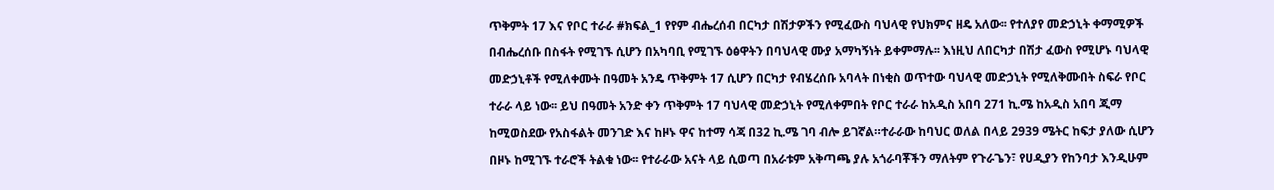ጥቅምት 17 እና የቦር ተራራ #ክፍል_1 የየም ብሔረሰብ በርካታ በሽታዎችን የሚፈውስ ባህላዊ የህክምና ዘዴ አለው፡፡ የተለያየ መድኃኒት ቀማሚዎች በብሔረሰቡ በስፋት የሚገኙ ሲሆን በአካባቢ የሚገኙ ዕፅዋትን በባህላዊ ሙያ አማካኝነት ይቀምማሉ፡፡ እነዚህ ለበርካታ በሽታ ፈውስ የሚሆኑ ባህላዊ መድኃኒቶች የሚለቀሙት በዓመት አንዴ ጥቅምት 17 ሲሆን በርካታ የብሄረሰቡ አባላት በነቂስ ወጥተው ባህላዊ መድኃኒት የሚለቅሙበት ስፍራ የቦር ተራራ ላይ ነው፡፡ ይህ በዓመት አንድ ቀን ጥቅምት 17 ባህላዊ መድኃኒት የሚለቀምበት የቦር ተራራ ከአዲስ አበባ 271 ኪ.ሜ ከአዲስ አበባ ጂማ ከሚወስደው የአስፋልት መንገድ እና ከዞኑ ዋና ከተማ ሳጃ በ32 ኪ.ሜ ገባ ብሎ ይገኛል።ተራራው ከባህር ወለል በላይ 2939 ሜትር ከፍታ ያለው ሲሆን በዞኑ ከሚገኙ ተራሮች ትልቁ ነው፡፡ የተራራው አናት ላይ ሲወጣ በአራቱም አቅጣጫ ያሉ አጎራባቾችን ማለትም የጉራጌን፣ የሀዲያን የከንባታ እንዲሁም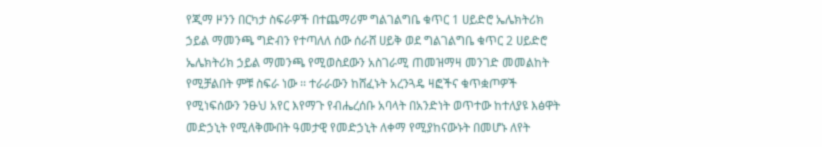የጂማ ዞንን በርካታ ስፍራዎች በተጨማሪም ግልገልግቤ ቁጥር 1 ሀይድሮ ኤሌክትሪክ ኃይል ማመንጫ ግድብን የተጣለለ ሰው ሰራሸ ሀይቅ ወደ ግልገልግቤ ቁጥር 2 ሀይድሮ ኤሌክትሪክ ኃይል ማመንጫ የሚወስደውን አስገራሚ ጠመዝማዛ መንገድ መመልከት የሚቻልበት ምቹ ስፍራ ነው ፡፡ ተራራውን ከሸፈኑት አረንጓዴ ዛፎችና ቁጥቋጦዎች የሚነፍሰውን ንፁህ አየር እየማጉ የብሔረሰቡ አባላት በአንድነት ወጥተው ከተለያዩ እፅዋት መድኃኒት የሚለቅሙበት ዓመታዊ የመድኃኒት ለቀማ የሚያከናውኑት በመሆኑ ለየት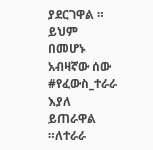ያደርገዋል ። ይህም በመሆኑ አብዛኛው ሰው #የፈውስ_ተራራ እያለ ይጠራዋል ።ለተራራ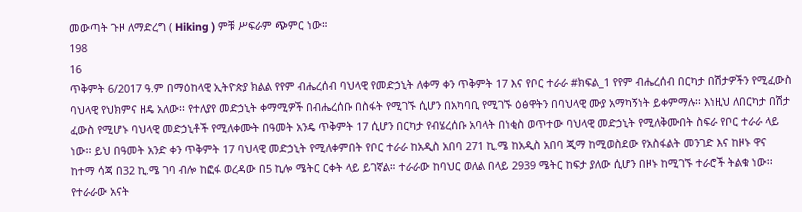መውጣት ጉዞ ለማድረግ ( Hiking ) ምቹ ሥፍራም ጭምር ነው።
198
16
ጥቅምት 6/2017 ዓ.ም በማዕከላዊ ኢትዮጵያ ክልል የየም ብሔረሰብ ባህላዊ የመድኃኒት ለቀማ ቀን ጥቅምት 17 እና የቦር ተራራ #ክፍል_1 የየም ብሔረሰብ በርካታ በሽታዎችን የሚፈውስ ባህላዊ የህክምና ዘዴ አለው፡፡ የተለያየ መድኃኒት ቀማሚዎች በብሔረሰቡ በስፋት የሚገኙ ሲሆን በአካባቢ የሚገኙ ዕፅዋትን በባህላዊ ሙያ አማካኝነት ይቀምማሉ፡፡ እነዚህ ለበርካታ በሽታ ፈውስ የሚሆኑ ባህላዊ መድኃኒቶች የሚለቀሙት በዓመት አንዴ ጥቅምት 17 ሲሆን በርካታ የብሄረሰቡ አባላት በነቂስ ወጥተው ባህላዊ መድኃኒት የሚለቅሙበት ስፍራ የቦር ተራራ ላይ ነው፡፡ ይህ በዓመት አንድ ቀን ጥቅምት 17 ባህላዊ መድኃኒት የሚለቀምበት የቦር ተራራ ከአዲስ አበባ 271 ኪ.ሜ ከአዲስ አበባ ጂማ ከሚወስደው የአስፋልት መንገድ እና ከዞኑ ዋና ከተማ ሳጃ በ32 ኪ.ሜ ገባ ብሎ ከፎፋ ወረዳው በ5 ኪሎ ሜትር ርቀት ላይ ይገኛል። ተራራው ከባህር ወለል በላይ 2939 ሜትር ከፍታ ያለው ሲሆን በዞኑ ከሚገኙ ተራሮች ትልቁ ነው፡፡ የተራራው አናት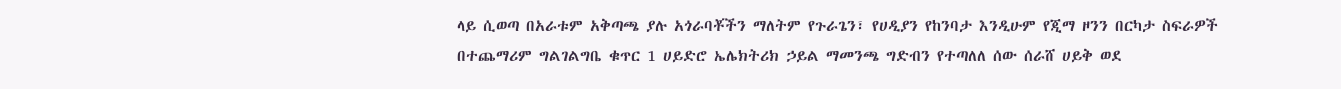ላይ ሲወጣ በአራቱም አቅጣጫ ያሉ አጎራባቾችን ማለትም የጉራጌን፣ የሀዲያን የከንባታ እንዲሁም የጂማ ዞንን በርካታ ስፍራዎች በተጨማሪም ግልገልግቤ ቁጥር 1 ሀይድሮ ኤሌክትሪክ ኃይል ማመንጫ ግድብን የተጣለለ ሰው ሰራሸ ሀይቅ ወደ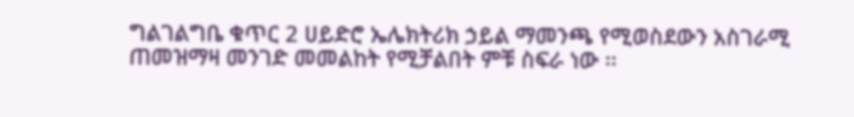ግልገልግቤ ቁጥር 2 ሀይድሮ ኤሌክትሪክ ኃይል ማመንጫ የሚወስደውን አስገራሚ ጠመዝማዛ መንገድ መመልከት የሚቻልበት ምቹ ስፍራ ነው ፡፡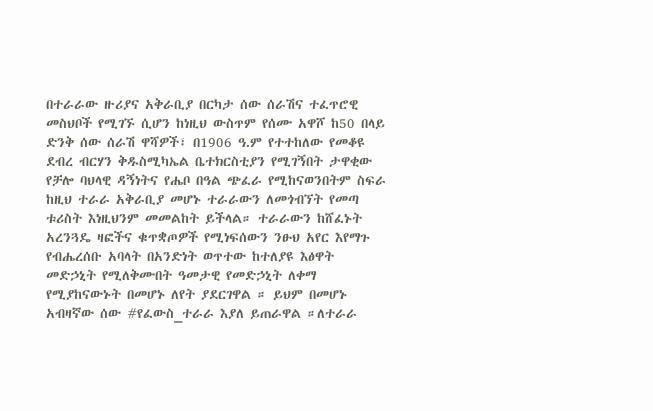በተራራው ዙሪያና አቅራቢያ በርካታ ሰው ሰራሽና ተፈጥሮዊ መስህቦች የሚገኙ ሲሆን ከነዚህ ውስጥም የሰሙ አዋሾ ከ50 በላይ ድንቅ ሰው ሰራሽ ዋሻዎች፣ በ1906 ዓ.ም የተተከለው የመቆዩ ደብረ ብርሃን ቅዱስሚካኤል ቤተክርስቲያን የሚገኝበት ታዋቂው የቻሎ ባህላዊ ዳኝነትና የሔቦ በዓል ጭፈራ የሚከናወንበትም ስፍራ ከዚህ ተራራ አቅራቢያ መሆኑ ተራራውን ለመጎብኘት የመጣ ቱሪስት እነዚህንም መመልከት ይችላል። ተራራውን ከሸፈኑት አረንጓዴ ዛፎችና ቁጥቋጦዎች የሚነፍሰውን ንፁህ አየር እየማጉ የብሔረሰቡ አባላት በአንድነት ወጥተው ከተለያዩ እፅዋት መድኃኒት የሚለቅሙበት ዓመታዊ የመድኃኒት ለቀማ የሚያከናውኑት በመሆኑ ለየት ያደርገዋል ። ይህም በመሆኑ አብዛኛው ሰው #የፈውስ_ተራራ እያለ ይጠራዋል ።ለተራራ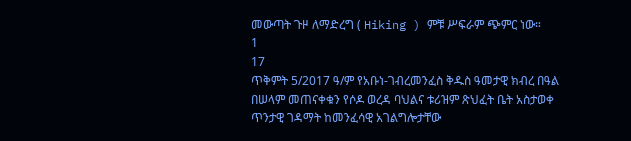መውጣት ጉዞ ለማድረግ ( Hiking ) ምቹ ሥፍራም ጭምር ነው።
1
17
ጥቅምት 5/2017 ዓ/ም የአቡነ-ገብረመንፈስ ቅዱስ ዓመታዊ ክብረ በዓል በሠላም መጠናቀቁን የሶዶ ወረዳ ባህልና ቱሪዝም ጽህፈት ቤት አስታወቀ ጥንታዊ ገዳማት ከመንፈሳዊ አገልግሎታቸው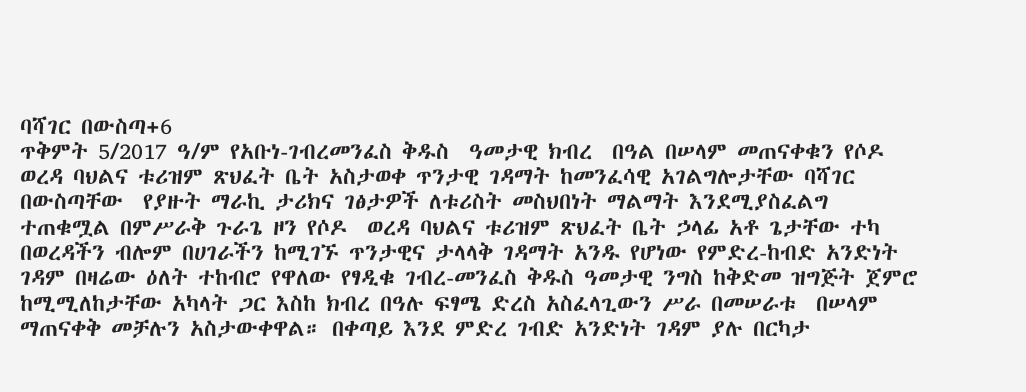ባሻገር በውስጣ+6
ጥቅምት 5/2017 ዓ/ም የአቡነ-ገብረመንፈስ ቅዱስ  ዓመታዊ ክብረ  በዓል በሠላም መጠናቀቁን የሶዶ ወረዳ ባህልና ቱሪዝም ጽህፈት ቤት አስታወቀ ጥንታዊ ገዳማት ከመንፈሳዊ አገልግሎታቸው ባሻገር በውስጣቸው  የያዙት ማራኪ ታሪክና ገፅታዎች ለቱሪስት መስህበነት ማልማት እንደሚያስፈልግ ተጠቁሟል በምሥራቅ ጉራጌ ዞን የሶዶ  ወረዳ ባህልና ቱሪዝም ጽህፈት ቤት ኃላፊ አቶ ጌታቸው ተካ በወረዳችን ብሎም በሀገራችን ከሚገኙ ጥንታዊና ታላላቅ ገዳማት አንዱ የሆነው የምድረ-ከብድ አንድነት ገዳም በዛሬው ዕለት ተከብሮ የዋለው የፃዲቁ ገብረ-መንፈስ ቅዱስ ዓመታዊ ንግስ ከቅድመ ዝግጅት ጀምሮ ከሚሚለከታቸው አካላት ጋር እስከ ክብረ በዓሉ ፍፃሜ ድረስ አስፈላጊውን ሥራ በመሠራቱ  በሠላም ማጠናቀቅ መቻሉን አስታውቀዋል። በቀጣይ እንደ ምድረ ገብድ አንድነት ገዳም ያሉ በርካታ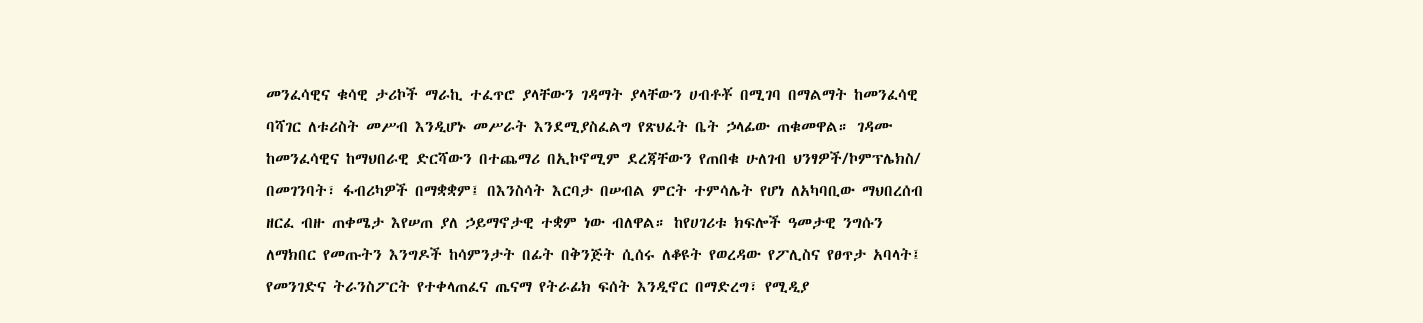መንፈሳዊና ቁሳዊ ታሪኮች ማራኪ ተፈጥሮ ያላቸውን ገዳማት ያላቸውን ሀብቶቾ በሚገባ በማልማት ከመንፈሳዊ ባሻገር ለቱሪስት መሥብ እንዲሆኑ መሥራት እንደሚያስፈልግ የጽህፈት ቤት ኃላፊው ጠቁመዋል። ገዳሙ  ከመንፈሳዊና ከማህበራዊ ድርሻውን በተጨማሪ በኢኮኖሚም ደረጃቸውን የጠበቁ ሁለገብ ህንፃዎች/ኮምፕሌክስ/ በመገንባት፣ ፋብሪካዎች በማቋቋም፤ በእንስሳት እርባታ በሠብል ምርት ተምሳሌት የሆነ ለአካባቢው ማህበረሰብ ዘርፈ ብዙ ጠቀሜታ እየሠጠ ያለ ኃይማኖታዊ ተቋም ነው ብለዋል። ከየሀገሪቱ ክፍሎች ዓመታዊ ንግሱን ለማክበር የመጡትን እንግዶች ከሳምንታት በፊት በቅንጅት ሲሰሩ ለቆዩት የወረዳው የፖሊስና የፀጥታ አባላት፤ የመንገድና ትራንስፖርት የተቀላጠፈና ጤናማ የትራፊክ ፍሰት እንዲኖር በማድረግ፣ የሚዲያ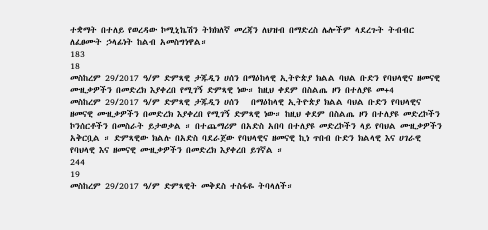ተቋማት በተለይ የወረዳው ኮሚኒኬሽን ትክክለኛ መረጃን ለህዝብ በማድረስ ሌሎችም ላደረጉት ትብብር ለፈፀሙት ኃላፊነት ከልብ አመስግነዋል።
183
18
መስከረም 29/2017 ዓ/ም ድምጻዊ ታጁዲን ሀሰን በማዕከላዊ ኢትዮጵያ ክልል ባህል ቡድን የባህላዊና ዘመናዊ ሙዚቃዎችን በመድረክ እያቀረበ የሚገኝ ድምጻዊ ነው። ከዚህ ቀደም በስልጤ ዞን በተለያዩ መ+4
መስከረም 29/2017 ዓ/ም ድምጻዊ ታጁዲን ሀሰን   በማዕከላዊ ኢትዮጵያ ክልል ባህል ቡድን የባህላዊና ዘመናዊ ሙዚቃዎችን በመድረክ እያቀረበ የሚገኝ ድምጻዊ ነው። ከዚህ ቀደም በስልጤ ዞን በተለያዩ መድረኮችን ኮንሰርቶችን በመስራት ይታወቃል ። በተጨማሪም በአድስ አበባ በተለያዩ መድረኮችን ላይ የባህል ሙዚቃዎችን አቅርቧል ። ድምጻዊው ክልሉ በአድስ ባደራጀው የባህላዊና ዘመናዊ ኪነ ጥበብ ቡድን ክልላዊ እና ሀገራዊ የባህላዊ እና ዘመናዊ ሙዚቃዎችን በመድረክ እያቀረበ ይገኛል ።
244
19
መስከረም 29/2017 ዓ/ም ድምጻዊት መቅደስ ተስፋዬ ትባላለች።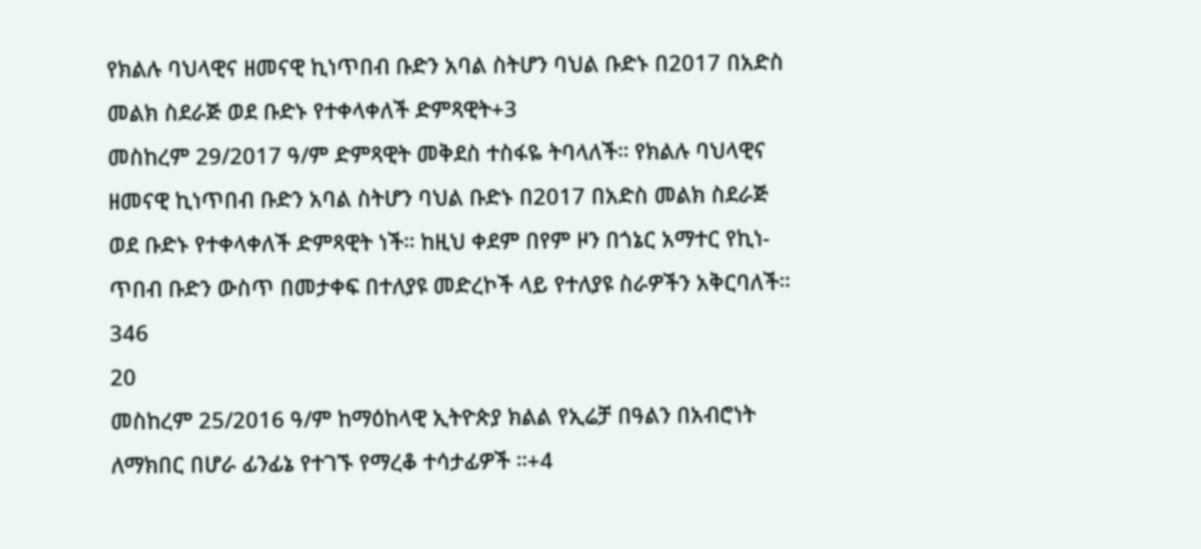የክልሉ ባህላዊና ዘመናዊ ኪነጥበብ ቡድን አባል ስትሆን ባህል ቡድኑ በ2017 በአድስ መልክ ስደራጅ ወደ ቡድኑ የተቀላቀለች ድምጻዊት+3
መስከረም 29/2017 ዓ/ም ድምጻዊት መቅደስ ተስፋዬ ትባላለች። የክልሉ ባህላዊና ዘመናዊ ኪነጥበብ ቡድን አባል ስትሆን ባህል ቡድኑ በ2017 በአድስ መልክ ስደራጅ ወደ ቡድኑ የተቀላቀለች ድምጻዊት ነች። ከዚህ ቀደም በየም ዞን በጎኔር አማተር የኪነ-ጥበብ ቡድን ውስጥ በመታቀፍ በተለያዩ መድረኮች ላይ የተለያዩ ስራዎችን አቅርባለች።
346
20
መስከረም 25/2016 ዓ/ም ከማዕከላዊ ኢትዮጵያ ክልል የኢሬቻ በዓልን በአብሮነት ለማክበር በሆራ ፊንፊኔ የተገኙ የማረቆ ተሳታፊዎች ።+4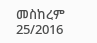መስከረም 25/2016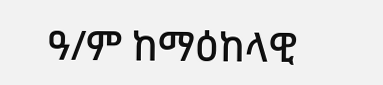ዓ/ም ከማዕከላዊ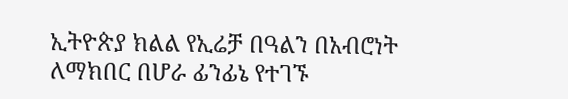ኢትዮጵያ ክልል የኢሬቻ በዓልን በአብሮነት ለማክበር በሆራ ፊንፊኔ የተገኙ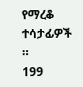የማረቆ ተሳታፊዎች ።
199